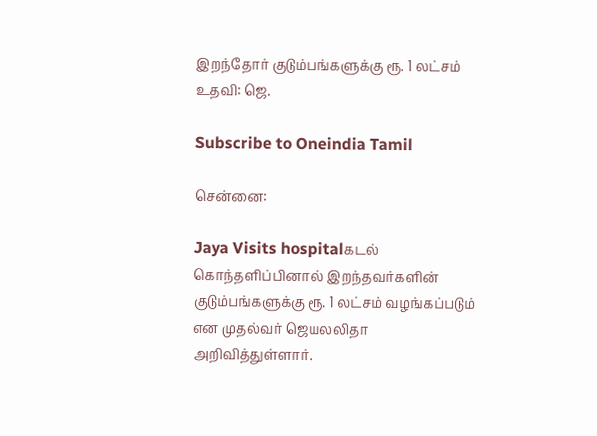இறந்தோர் குடும்பங்களுக்கு ரூ. 1 லட்சம் உதவி: ஜெ.

Subscribe to Oneindia Tamil

சென்னை:

Jaya Visits hospitalகடல் கொந்தளிப்பினால் இறந்தவர்களின் குடும்பங்களுக்கு ரூ. 1 லட்சம் வழங்கப்படும் என முதல்வர் ஜெயலலிதா அறிவித்துள்ளார்.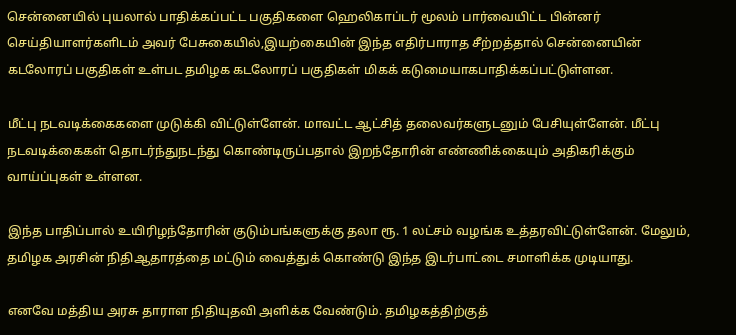சென்னையில் புயலால் பாதிக்கப்பட்ட பகுதிகளை ஹெலிகாப்டர் மூலம் பார்வையிட்ட பின்னர் செய்தியாளர்களிடம் அவர் பேசுகையில்,இயற்கையின் இந்த எதிர்பாராத சீற்றத்தால் சென்னையின் கடலோரப் பகுதிகள் உள்பட தமிழக கடலோரப் பகுதிகள் மிகக் கடுமையாகபாதிக்கப்பட்டுள்ளன.

மீட்பு நடவடிக்கைகளை முடுக்கி விட்டுள்ளேன். மாவட்ட ஆட்சித் தலைவர்களுடனும் பேசியுள்ளேன். மீட்பு நடவடிக்கைகள் தொடர்ந்துநடந்து கொண்டிருப்பதால் இறந்தோரின் எண்ணிக்கையும் அதிகரிக்கும் வாய்ப்புகள் உள்ளன.

இந்த பாதிப்பால் உயிரிழந்தோரின் குடும்பங்களுக்கு தலா ரூ. 1 லட்சம் வழங்க உத்தரவிட்டுள்ளேன். மேலும், தமிழக அரசின் நிதிஆதாரத்தை மட்டும் வைத்துக் கொண்டு இந்த இடர்பாட்டை சமாளிக்க முடியாது.

எனவே மத்திய அரசு தாராள நிதியுதவி அளிக்க வேண்டும். தமிழகத்திற்குத்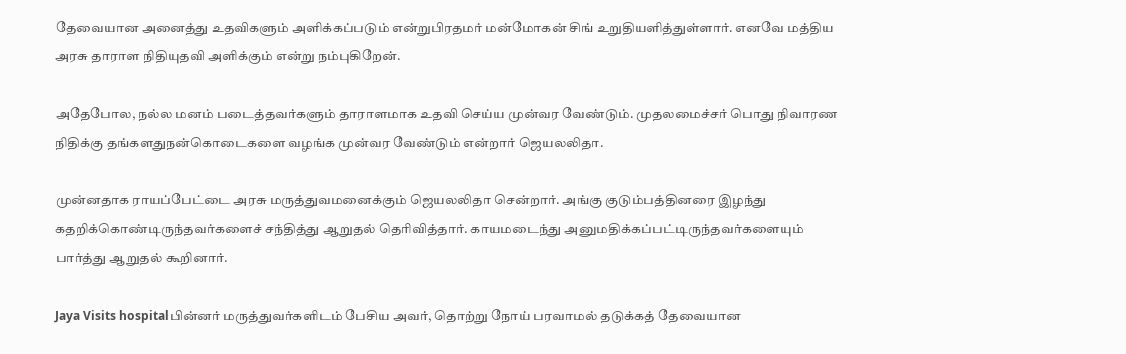தேவையான அனைத்து உதவிகளும் அளிக்கப்படும் என்றுபிரதமர் மன்மோகன் சிங் உறுதியளித்துள்ளார். எனவே மத்திய அரசு தாராள நிதியுதவி அளிக்கும் என்று நம்புகிறேன்.

அதேபோல, நல்ல மனம் படைத்தவர்களும் தாராளமாக உதவி செய்ய முன்வர வேண்டும். முதலமைச்சர் பொது நிவாரண நிதிக்கு தங்களதுநன்கொடைகளை வழங்க முன்வர வேண்டும் என்றார் ஜெயலலிதா.

முன்னதாக ராயப்பேட்டை அரசு மருத்துவமனைக்கும் ஜெயலலிதா சென்றார். அங்கு குடும்பத்தினரை இழந்து கதறிக்கொண்டிருந்தவர்களைச் சந்தித்து ஆறுதல் தெரிவித்தார். காயமடைந்து அனுமதிக்கப்பட்டிருந்தவர்களையும் பார்த்து ஆறுதல் கூறினார்.

Jaya Visits hospitalபின்னர் மருத்துவர்களிடம் பேசிய அவர், தொற்று நோய் பரவாமல் தடுக்கத் தேவையான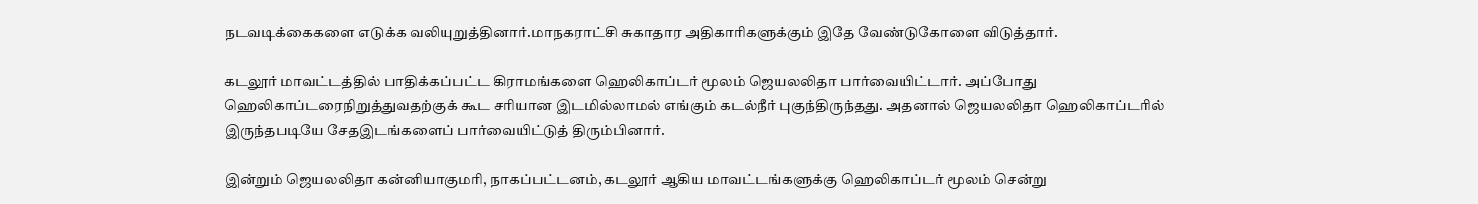நடவடிக்கைகளை எடுக்க வலியுறுத்தினார்.மாநகராட்சி சுகாதார அதிகாரிகளுக்கும் இதே வேண்டுகோளை விடுத்தார்.

கடலூர் மாவட்டத்தில் பாதிக்கப்பட்ட கிராமங்களை ஹெலிகாப்டர் மூலம் ஜெயலலிதா பார்வையிட்டார். அப்போது ஹெலிகாப்டரைநிறுத்துவதற்குக் கூட சரியான இடமில்லாமல் எங்கும் கடல்நீர் புகுந்திருந்தது. அதனால் ஜெயலலிதா ஹெலிகாப்டரில் இருந்தபடியே சேதஇடங்களைப் பார்வையிட்டுத் திரும்பினார்.

இன்றும் ஜெயலலிதா கன்னியாகுமரி, நாகப்பட்டனம், கடலூர் ஆகிய மாவட்டங்களுக்கு ஹெலிகாப்டர் மூலம் சென்று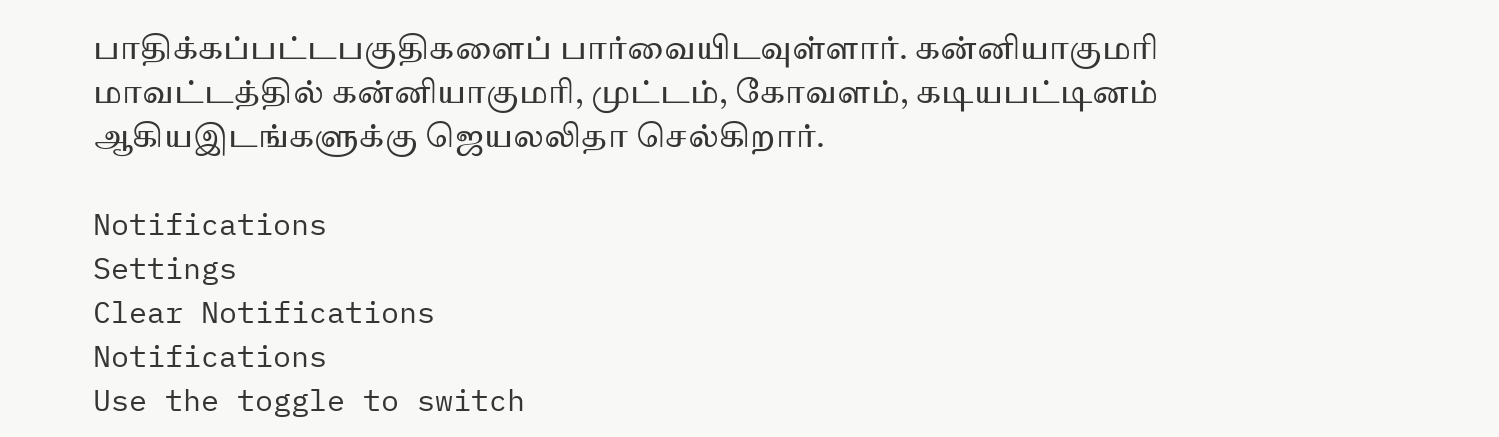பாதிக்கப்பட்டபகுதிகளைப் பார்வையிடவுள்ளார். கன்னியாகுமரி மாவட்டத்தில் கன்னியாகுமரி, முட்டம், கோவளம், கடியபட்டினம் ஆகியஇடங்களுக்கு ஜெயலலிதா செல்கிறார்.

Notifications
Settings
Clear Notifications
Notifications
Use the toggle to switch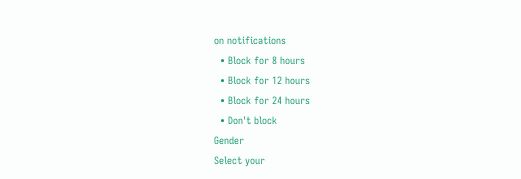on notifications
  • Block for 8 hours
  • Block for 12 hours
  • Block for 24 hours
  • Don't block
Gender
Select your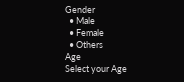Gender
  • Male
  • Female
  • Others
Age
Select your Age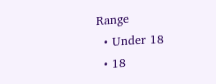Range
  • Under 18
  • 18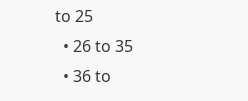to 25
  • 26 to 35
  • 36 to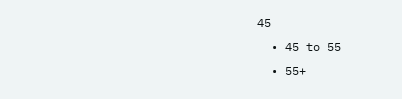45
  • 45 to 55
  • 55+